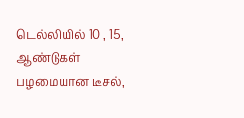டெல்லியில் 10 , 15, ஆண்டுகள் பழமையான டீசல்,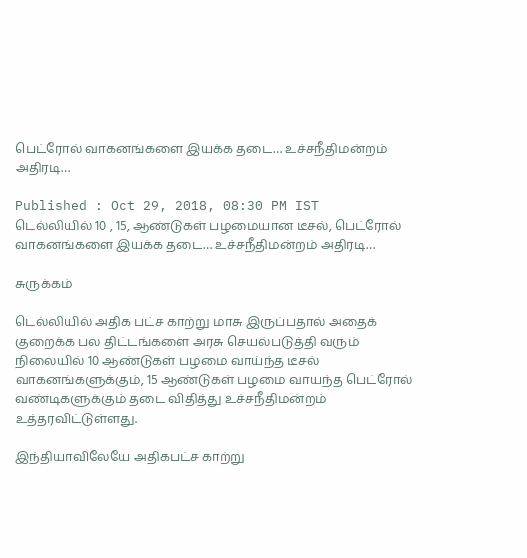பெட்ரோல் வாகனங்களை இயக்க தடை… உச்சநீதிமன்றம் அதிரடி…

Published : Oct 29, 2018, 08:30 PM IST
டெல்லியில் 10 , 15, ஆண்டுகள் பழமையான டீசல், பெட்ரோல் வாகனங்களை இயக்க தடை… உச்சநீதிமன்றம் அதிரடி…

சுருக்கம்

டெல்லியில் அதிக பட்ச காற்று மாசு இருப்பதால் அதைக் குறைக்க பல திட்டங்களை அரசு செயல்படுத்தி வரும் நிலையில் 10 ஆண்டுகள் பழமை வாய்ந்த டீசல் வாகனங்களுக்கும், 15 ஆண்டுகள் பழமை வாயந்த பெட்ரோல் வண்டிகளுக்கும் தடை விதித்து உச்சநீதிமன்றம் உத்தரவிட்டுள்ளது.

இந்தியாவிலேயே அதிகபட்ச காற்று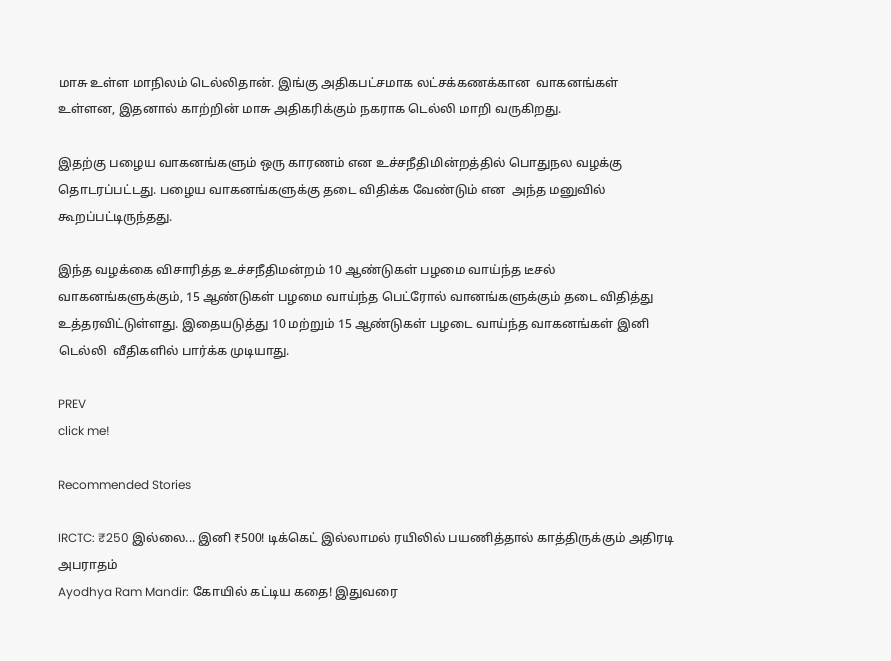மாசு உள்ள மாநிலம் டெல்லிதான். இங்கு அதிகபட்சமாக லட்சக்கணக்கான  வாகனங்கள் உள்ளன, இதனால் காற்றின் மாசு அதிகரிக்கும் நகராக டெல்லி மாறி வருகிறது.

இதற்கு பழைய வாகனங்களும் ஒரு காரணம் என உச்சநீதிமின்றத்தில் பொதுநல வழக்கு தொடரப்பட்டது. பழைய வாகனங்களுக்கு தடை விதிக்க வேண்டும் என  அந்த மனுவில் கூறப்பட்டிருந்தது.

இந்த வழக்கை விசாரித்த உச்சநீதிமன்றம் 10 ஆண்டுகள் பழமை வாய்ந்த டீசல் வாகனங்களுக்கும், 15 ஆண்டுகள் பழமை வாய்ந்த பெட்ரோல் வானங்களுக்கும் தடை விதித்து உத்தரவிட்டுள்ளது. இதையடுத்து 10 மற்றும் 15 ஆண்டுகள் பழடை வாய்ந்த வாகனங்கள் இனி டெல்லி  வீதிகளில் பார்க்க முடியாது.

PREV
click me!

Recommended Stories

IRCTC: ₹250 இல்லை... இனி ₹500! டிக்கெட் இல்லாமல் ரயிலில் பயணித்தால் காத்திருக்கும் அதிரடி அபராதம்
Ayodhya Ram Mandir: கோயில் கட்டிய கதை! இதுவரை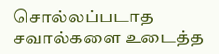சொல்லப்படாத சவால்களை உடைத்த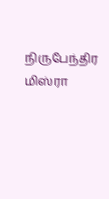நிருபேந்திர மிஸ்ரா